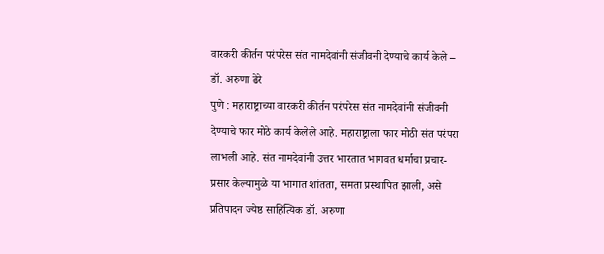वारकरी कीर्तन परंपरेस संत नामदेवांनी संजीवनी देण्याचे कार्य केले – डॉ. अरुणा ढेरे
पुणे : महाराष्ट्राच्या वारकरी कीर्तन परंपरेस संत नामदेवांनी संजीवनी देण्याचे फार मोठे कार्य केलेले आहे. महाराष्ट्राला फार मोठी संत परंपरा लाभली आहे. संत नामदेवांनी उत्तर भारतात भागवत धर्माचा प्रचार-प्रसार केल्यामुळे या भागात शांतता, समता प्रस्थापित झाली, असे प्रतिपादन ज्येष्ठ साहित्यिक डॉ. अरुणा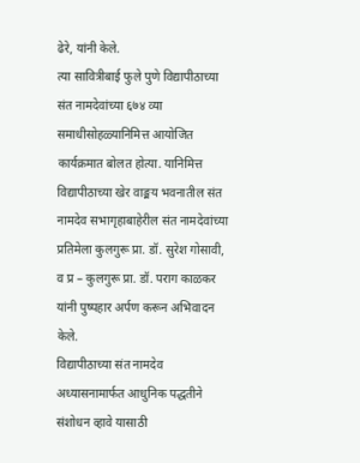ढेरे, यांनी केले.
त्या सावित्रीबाई फुले पुणे विद्यापीठाच्या संत नामदेवांच्या ६७४ व्या समाधीसोहळ्यानिमित्त आयोजित कार्यक्रमात बोलत होत्या. यानिमित्त विद्यापीठाच्या खेर वाङ्मय भवनातील संत नामदेव सभागृहाबाहेरील संत नामदेवांच्या प्रतिमेला कुलगुरू प्रा. डॉ. सुरेश गोसावी, व प्र – कुलगुरू प्रा. डॉ. पराग काळकर यांनी पुष्पहार अर्पण करून अभिवादन केले.
विद्यापीठाच्या संत नामदेव अध्यासनामार्फत आधुनिक पद्धतीने संशोधन व्हावे यासाठी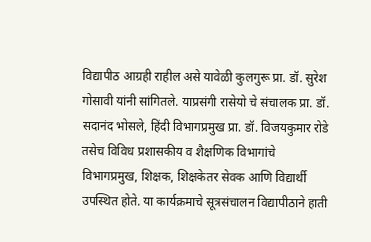विद्यापीठ आग्रही राहील असे यावेळी कुलगुरू प्रा. डॉ. सुरेश गोसावी यांनी सांगितले. याप्रसंगी रासेयो चे संचालक प्रा. डॉ. सदानंद भोसले, हिंदी विभागप्रमुख प्रा. डॉ. विजयकुमार रोडे तसेच विविध प्रशासकीय व शैक्षणिक विभागांचे विभागप्रमुख, शिक्षक, शिक्षकेतर सेवक आणि विद्यार्थी उपस्थित होते. या कार्यक्रमाचे सूत्रसंचालन विद्यापीठाने हाती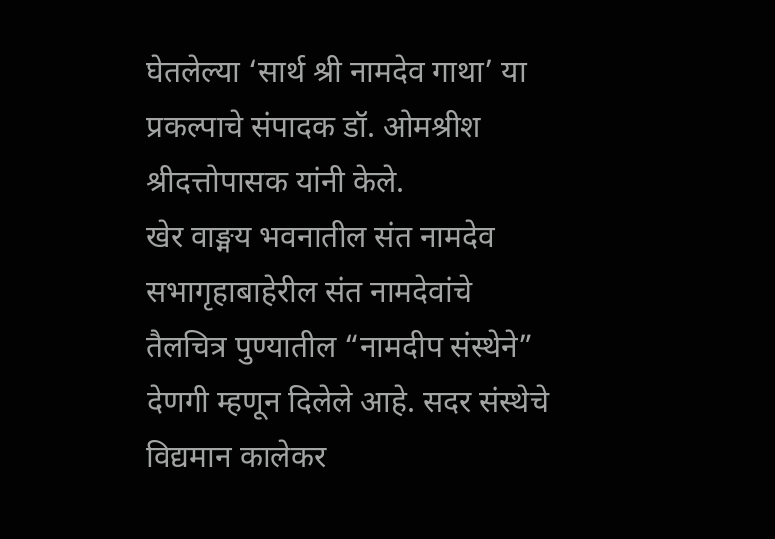घेतलेल्या ‘सार्थ श्री नामदेव गाथा’ या प्रकल्पाचे संपादक डॉ. ओमश्रीश श्रीदत्तोपासक यांनी केले.
खेर वाङ्मय भवनातील संत नामदेव सभागृहाबाहेरील संत नामदेवांचे तैलचित्र पुण्यातील “नामदीप संस्थेने” देणगी म्हणून दिलेले आहे. सदर संस्थेचे विद्यमान कालेकर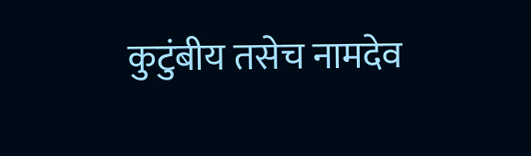कुटुंबीय तसेच नामदेव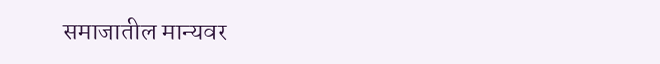समाजातील मान्यवर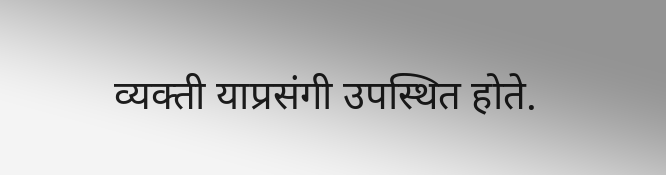व्यक्ती याप्रसंगी उपस्थित होते.